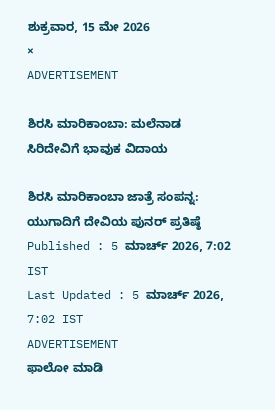ಶುಕ್ರವಾರ, 15 ಮೇ 2026
×
ADVERTISEMENT

ಶಿರಸಿ ಮಾರಿಕಾಂಬಾ: ಮಲೆನಾಡ ಸಿರಿದೇವಿಗೆ ಭಾವುಕ ವಿದಾಯ

ಶಿರಸಿ ಮಾರಿಕಾಂಬಾ ಜಾತ್ರೆ ಸಂಪನ್ನ: ಯುಗಾದಿಗೆ ದೇವಿಯ ಪುನರ್ ಪ್ರತಿಷ್ಠೆ
Published : 5 ಮಾರ್ಚ್ 2026, 7:02 IST
Last Updated : 5 ಮಾರ್ಚ್ 2026, 7:02 IST
ADVERTISEMENT
ಫಾಲೋ ಮಾಡಿ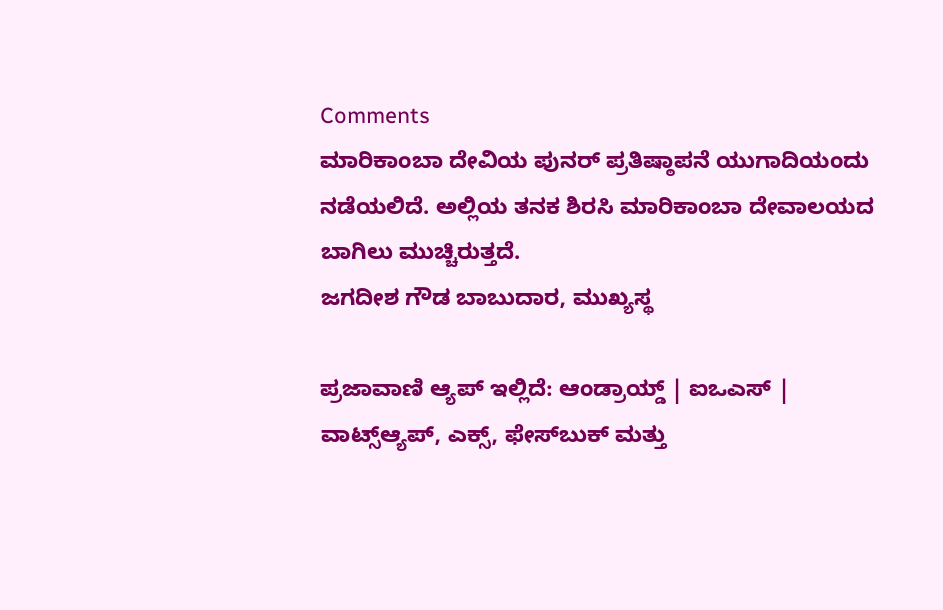Comments
ಮಾರಿಕಾಂಬಾ ದೇವಿಯ ಪುನರ್‌ ಪ್ರತಿಷ್ಠಾಪನೆ ಯುಗಾದಿಯಂದು ನಡೆಯಲಿದೆ. ಅಲ್ಲಿಯ ತನಕ ಶಿರಸಿ ಮಾರಿಕಾಂಬಾ ದೇವಾಲಯದ ಬಾಗಿಲು ಮುಚ್ಚಿರುತ್ತದೆ.
ಜಗದೀಶ ಗೌಡ ಬಾಬುದಾರ, ಮುಖ್ಯಸ್ಥ

ಪ್ರಜಾವಾಣಿ ಆ್ಯಪ್ ಇಲ್ಲಿದೆ: ಆಂಡ್ರಾಯ್ಡ್ | ಐಒಎಸ್ | ವಾಟ್ಸ್ಆ್ಯಪ್, ಎಕ್ಸ್, ಫೇಸ್‌ಬುಕ್ ಮತ್ತು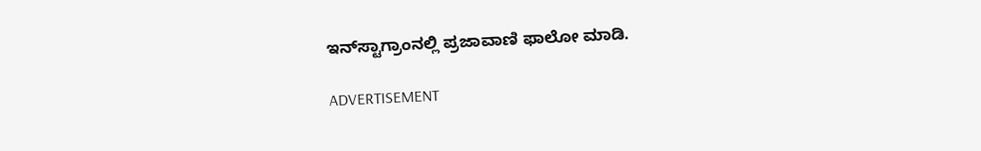ಇನ್‌ಸ್ಟಾಗ್ರಾಂನಲ್ಲಿ ಪ್ರಜಾವಾಣಿ ಫಾಲೋ ಮಾಡಿ.

ADVERTISEMENT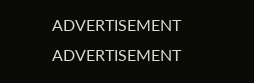ADVERTISEMENT
ADVERTISEMENT